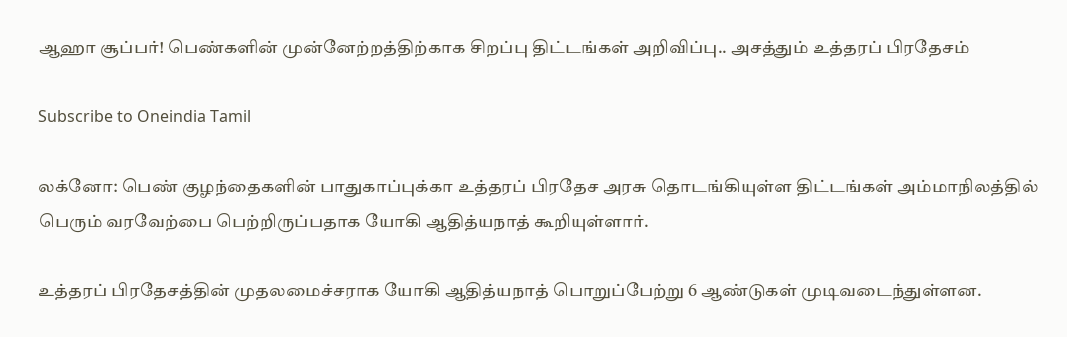ஆஹா சூப்பர்! பெண்களின் முன்னேற்றத்திற்காக சிறப்பு திட்டங்கள் அறிவிப்பு.. அசத்தும் உத்தரப் பிரதேசம்

Subscribe to Oneindia Tamil

லக்னோ: பெண் குழந்தைகளின் பாதுகாப்புக்கா உத்தரப் பிரதேச அரசு தொடங்கியுள்ள திட்டங்கள் அம்மாநிலத்தில் பெரும் வரவேற்பை பெற்றிருப்பதாக யோகி ஆதித்யநாத் கூறியுள்ளார்.

உத்தரப் பிரதேசத்தின் முதலமைச்சராக யோகி ஆதித்யநாத் பொறுப்பேற்று 6 ஆண்டுகள் முடிவடைந்துள்ளன.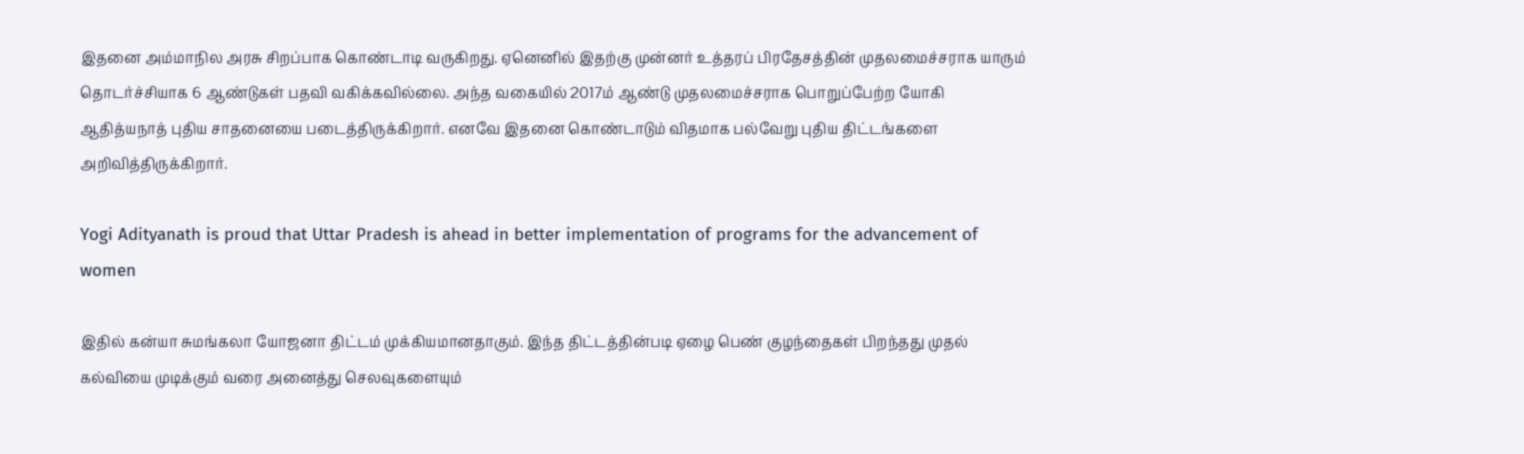இதனை அம்மாநில அரசு சிறப்பாக கொண்டாடி வருகிறது. ஏனெனில் இதற்கு முன்னர் உத்தரப் பிரதேசத்தின் முதலமைச்சராக யாரும் தொடர்ச்சியாக 6 ஆண்டுகள் பதவி வகிக்கவில்லை. அந்த வகையில் 2017ம் ஆண்டு முதலமைச்சராக பொறுப்பேற்ற யோகி ஆதித்யநாத் புதிய சாதனையை படைத்திருக்கிறார். எனவே இதனை கொண்டாடும் விதமாக பல்வேறு புதிய திட்டங்களை அறிவித்திருக்கிறார்.

Yogi Adityanath is proud that Uttar Pradesh is ahead in better implementation of programs for the advancement of women

இதில் கன்யா சுமங்கலா யோஜனா திட்டம் முக்கியமானதாகும். இந்த திட்டத்தின்படி ஏழை பெண் குழந்தைகள் பிறந்தது முதல் கல்வியை முடிக்கும் வரை அனைத்து செலவுகளையும்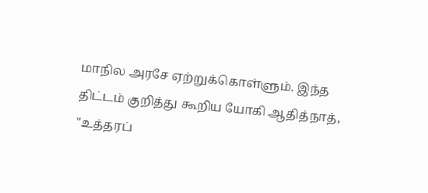மாநில அரசே ஏற்றுக்கொள்ளும். இந்த திட்டம் குறித்து கூறிய யோகி ஆதித்நாத், "உத்தரப்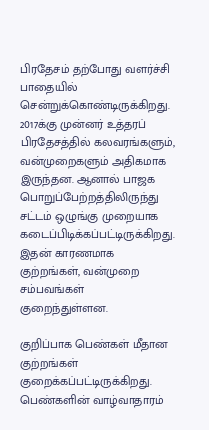பிரதேசம் தற்போது வளர்ச்சி பாதையில் சென்றுக்கொண்டிருக்கிறது. 2017க்கு முன்னர் உத்தரப் பிரதேசத்தில் கலவரங்களும், வன்முறைகளும் அதிகமாக இருந்தன. ஆனால் பாஜக பொறுப்பேற்றத்திலிருந்து சட்டம் ஒழுங்கு முறையாக கடைப்பிடிக்கப்பட்டிருக்கிறது. இதன் காரணமாக குற்றங்கள், வன்முறை சம்பவங்கள் குறைந்துள்ளன.

குறிப்பாக பெண்கள் மீதான குற்றங்கள் குறைக்கப்பட்டிருக்கிறது. பெண்களின் வாழ்வாதாரம்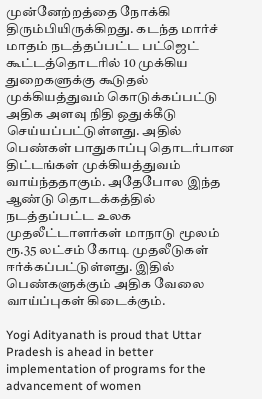முன்னேற்றத்தை நோக்கி திரும்பியிருக்கிறது. கடந்த மார்ச் மாதம் நடத்தப்பட்ட பட்ஜெட் கூட்டத்தொடரில் 10 முக்கிய துறைகளுக்கு கூடுதல் முக்கியத்துவம் கொடுக்கப்பட்டு அதிக அளவு நிதி ஒதுக்கீடு செய்யப்பட்டுள்ளது. அதில் பெண்கள் பாதுகாப்பு தொடர்பான திட்டங்கள் முக்கியத்துவம் வாய்ந்ததாகும். அதேபோல இந்த ஆண்டு தொடக்கத்தில் நடத்தப்பட்ட உலக முதலீட்டாளர்கள் மாநாடு மூலம் ரூ.35 லட்சம் கோடி முதலீடுகள் ஈர்க்கப்பட்டுள்ளது. இதில் பெண்களுக்கும் அதிக வேலை வாய்ப்புகள் கிடைக்கும்.

Yogi Adityanath is proud that Uttar Pradesh is ahead in better implementation of programs for the advancement of women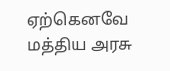ஏற்கெனவே மத்திய அரசு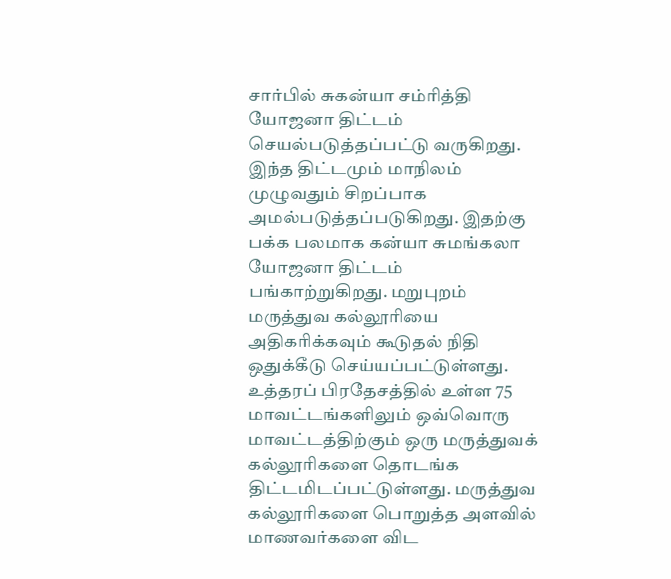சார்பில் சுகன்யா சம்ரித்தி யோஜனா திட்டம் செயல்படுத்தப்பட்டு வருகிறது. இந்த திட்டமும் மாநிலம் முழுவதும் சிறப்பாக அமல்படுத்தப்படுகிறது. இதற்கு பக்க பலமாக கன்யா சுமங்கலா யோஜனா திட்டம் பங்காற்றுகிறது. மறுபுறம் மருத்துவ கல்லூரியை அதிகரிக்கவும் கூடுதல் நிதி ஒதுக்கீடு செய்யப்பட்டுள்ளது. உத்தரப் பிரதேசத்தில் உள்ள 75 மாவட்டங்களிலும் ஒவ்வொரு மாவட்டத்திற்கும் ஒரு மருத்துவக் கல்லூரிகளை தொடங்க திட்டமிடப்பட்டுள்ளது. மருத்துவ கல்லூரிகளை பொறுத்த அளவில் மாணவர்களை விட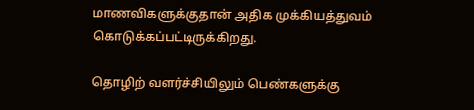மாணவிகளுக்குதான் அதிக முக்கியத்துவம் கொடுக்கப்பட்டிருக்கிறது.

தொழிற் வளர்ச்சியிலும் பெண்களுக்கு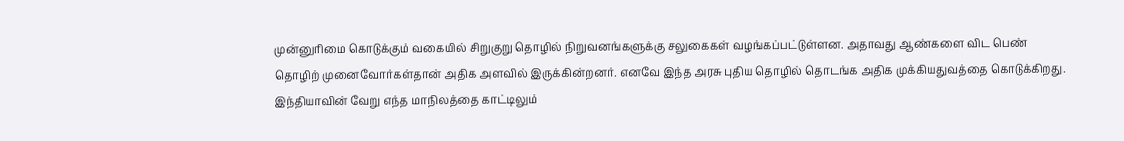முன்னுரிமை கொடுக்கும் வகையில் சிறுகுறு தொழில் நிறுவனங்களுக்கு சலுகைகள் வழங்கப்பட்டுள்ளன. அதாவது ஆண்களை விட பெண் தொழிற் முனைவோர்கள்தான் அதிக அளவில் இருக்கின்றனர். எனவே இந்த அரசு புதிய தொழில் தொடங்க அதிக முக்கியதுவத்தை கொடுக்கிறது. இந்தியாவின் வேறு எந்த மாநிலத்தை காட்டிலும்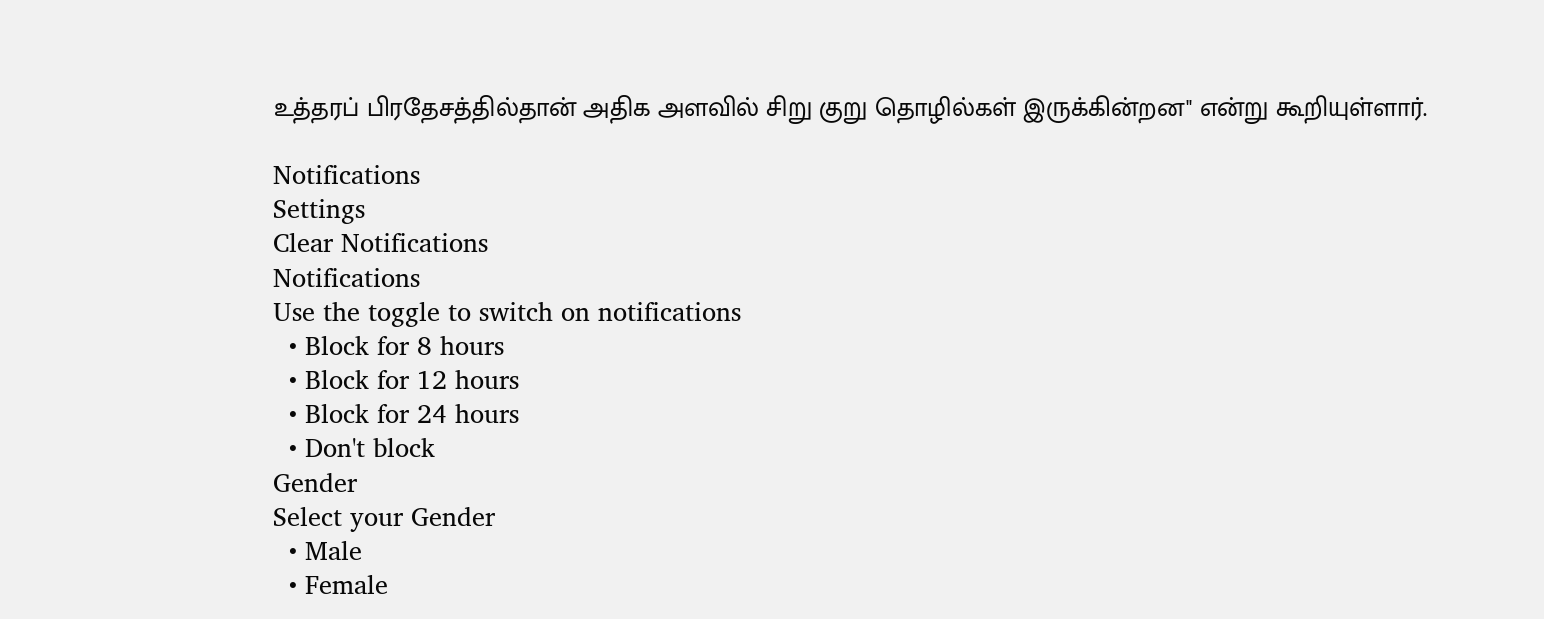உத்தரப் பிரதேசத்தில்தான் அதிக அளவில் சிறு குறு தொழில்கள் இருக்கின்றன" என்று கூறியுள்ளார்.

Notifications
Settings
Clear Notifications
Notifications
Use the toggle to switch on notifications
  • Block for 8 hours
  • Block for 12 hours
  • Block for 24 hours
  • Don't block
Gender
Select your Gender
  • Male
  • Female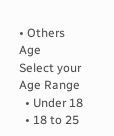• Others
Age
Select your Age Range
  • Under 18
  • 18 to 25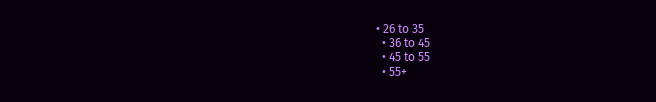• 26 to 35
  • 36 to 45
  • 45 to 55
  • 55+